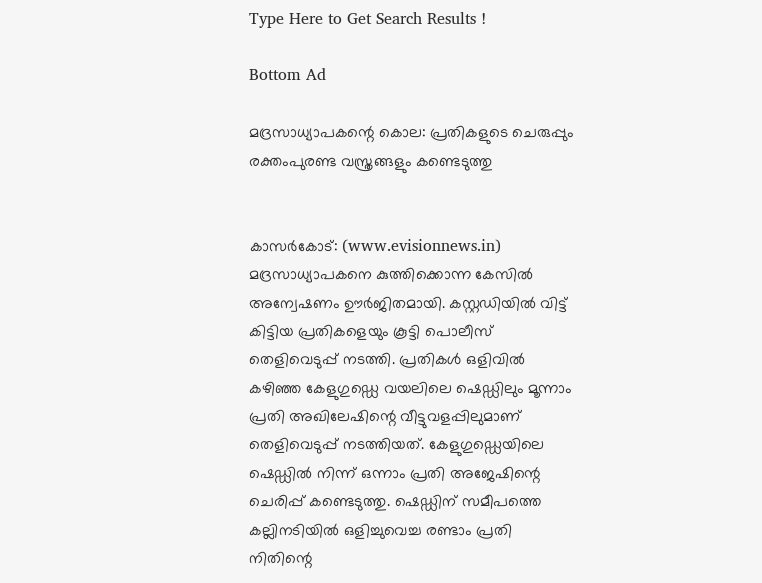Type Here to Get Search Results !

Bottom Ad

മദ്രസാധ്യാപകന്റെ കൊല: പ്രതികളുടെ ചെരുപ്പും രക്തംപുരണ്ട വസ്ത്രങ്ങളും കണ്ടെടുത്തു


കാസര്‍കോട്: (www.evisionnews.in)  മദ്രസാധ്യാപകനെ കുത്തിക്കൊന്ന കേസില്‍ അന്വേഷണം ഊര്‍ജിതമായി. കസ്റ്റഡിയില്‍ വിട്ട് കിട്ടിയ പ്രതികളെയും കൂട്ടി പൊലീസ് തെളിവെടുപ്പ് നടത്തി. പ്രതികള്‍ ഒളിവില്‍ കഴിഞ്ഞ കേളുഗുഡ്ഡെ വയലിലെ ഷെഡ്ഡിലും മൂന്നാം പ്രതി അഖിലേഷിന്റെ വീട്ടുവളപ്പിലുമാണ് തെളിവെടുപ്പ് നടത്തിയത്. കേളുഗുഡ്ഡെയിലെ ഷെഡ്ഡില്‍ നിന്ന് ഒന്നാം പ്രതി അജേഷിന്റെ ചെരിപ്പ് കണ്ടെടുത്തു. ഷെഡ്ഡിന് സമീപത്തെ കല്ലിനടിയില്‍ ഒളിച്ചുവെച്ച രണ്ടാം പ്രതി നിതിന്റെ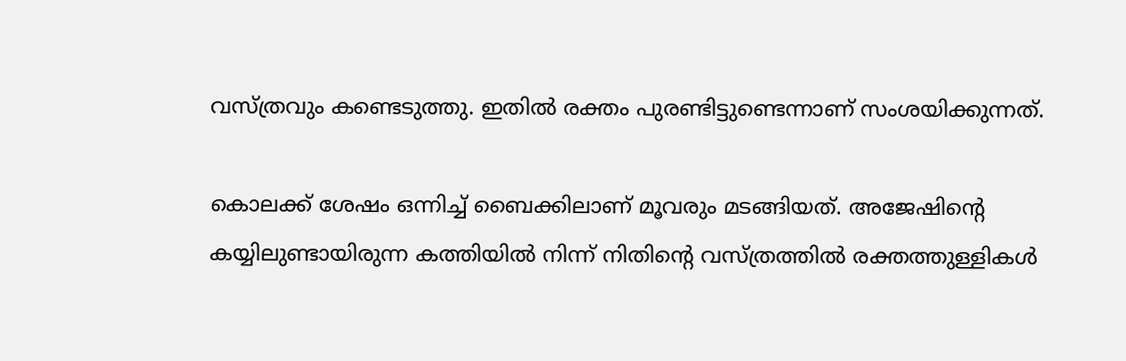വസ്ത്രവും കണ്ടെടുത്തു. ഇതില്‍ രക്തം പുരണ്ടിട്ടുണ്ടെന്നാണ് സംശയിക്കുന്നത്.

കൊലക്ക് ശേഷം ഒന്നിച്ച് ബൈക്കിലാണ് മൂവരും മടങ്ങിയത്. അജേഷിന്റെ കയ്യിലുണ്ടായിരുന്ന കത്തിയില്‍ നിന്ന് നിതിന്റെ വസ്ത്രത്തില്‍ രക്തത്തുള്ളികള്‍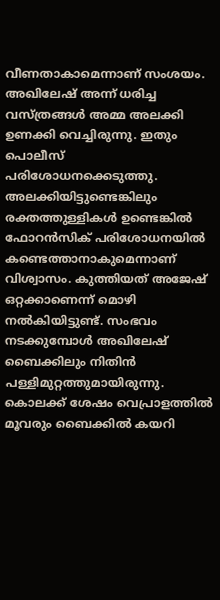വീണതാകാമെന്നാണ് സംശയം. അഖിലേഷ് അന്ന് ധരിച്ച വസ്ത്രങ്ങള്‍ അമ്മ അലക്കി ഉണക്കി വെച്ചിരുന്നു. ഇതും പൊലീസ് പരിശോധനക്കെടുത്തു. അലക്കിയിട്ടുണ്ടെങ്കിലും രക്തത്തുള്ളികള്‍ ഉണ്ടെങ്കില്‍ ഫോറന്‍സിക് പരിശോധനയില്‍ കണ്ടെത്താനാകുമെന്നാണ് വിശ്വാസം. കുത്തിയത് അജേഷ് ഒറ്റക്കാണെന്ന് മൊഴി നല്‍കിയിട്ടുണ്ട്. സംഭവം നടക്കുമ്പോള്‍ അഖിലേഷ് ബൈക്കിലും നിതിന്‍ പള്ളിമുറ്റത്തുമായിരുന്നു. കൊലക്ക് ശേഷം വെപ്രാളത്തില്‍ മൂവരും ബൈക്കില്‍ കയറി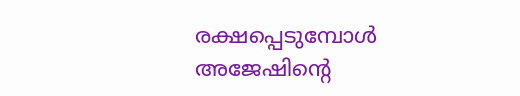രക്ഷപ്പെടുമ്പോള്‍ അജേഷിന്റെ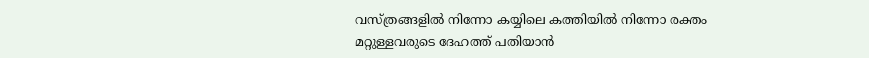വസ്ത്രങ്ങളില്‍ നിന്നോ കയ്യിലെ കത്തിയില്‍ നിന്നോ രക്തം മറ്റുള്ളവരുടെ ദേഹത്ത് പതിയാന്‍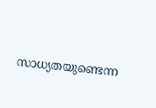സാധ്യതയുണ്ടെന്ന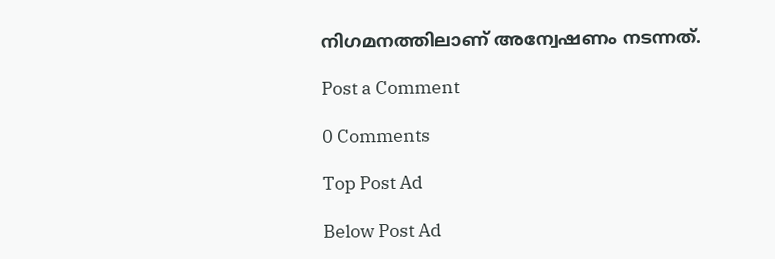നിഗമനത്തിലാണ് അന്വേഷണം നടന്നത്.

Post a Comment

0 Comments

Top Post Ad

Below Post Ad